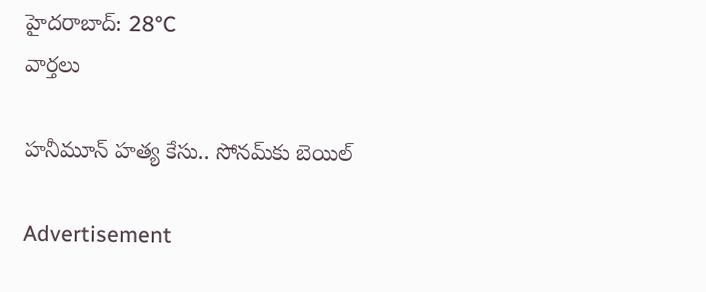హైదరాబాద్: 28°C
వార్తలు

హనీమూన్ హత్య కేసు.. సోనమ్‌కు బెయిల్

Advertisement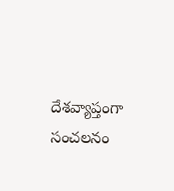దేశవ్యాప్తంగా సంచలనం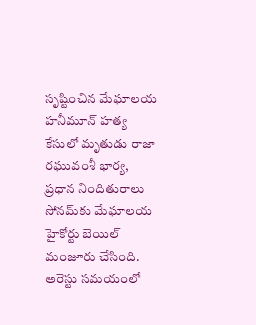సృష్టించిన మేఘాలయ హనీమూన్ హత్య కేసులో మృతుడు రాజా రఘువంశీ భార్య, ప్రధాన నిందితురాలు సోనమ్‌కు మేఘాలయ హైకోర్టు బెయిల్ మంజూరు చేసింది. అరెస్టు సమయంలో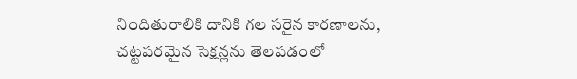నిందితురాలికి దానికి గల సరైన కారణాలను, చట్టపరమైన సెక్షన్లను తెలపడంలో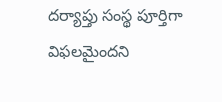దర్యాప్తు సంస్థ పూర్తిగా విఫలమైందని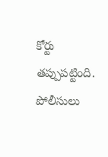కోర్టు తప్పుపట్టింది. పోలీసులు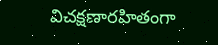విచక్షణారహితంగా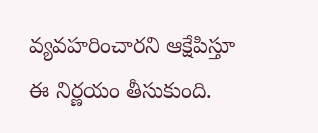వ్యవహరించారని ఆక్షేపిస్తూ ఈ నిర్ణయం తీసుకుంది.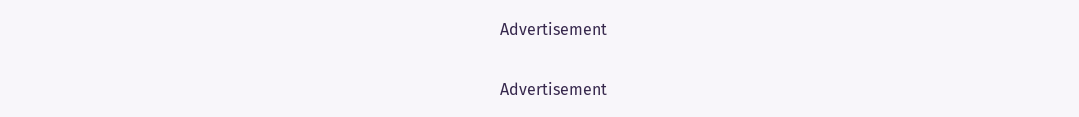Advertisement

Advertisement